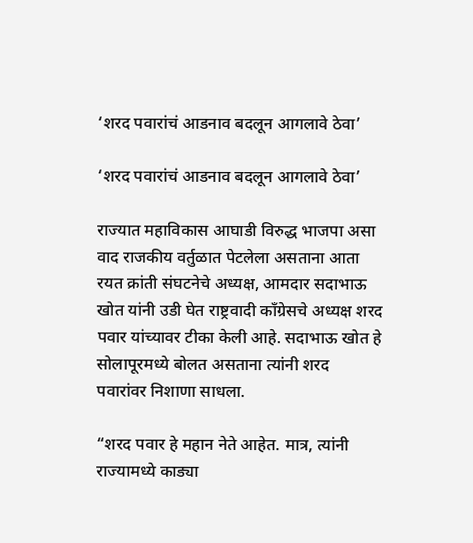‘शरद पवारांचं आडनाव बदलून आगलावे ठेवा’

‘शरद पवारांचं आडनाव बदलून आगलावे ठेवा’

राज्यात महाविकास आघाडी विरुद्ध भाजपा असा वाद राजकीय वर्तुळात पेटलेला असताना आता रयत क्रांती संघटनेचे अध्यक्ष, आमदार सदाभाऊ खोत यांनी उडी घेत राष्ट्रवादी काँग्रेसचे अध्यक्ष शरद पवार यांच्यावर टीका केली आहे. सदाभाऊ खोत हे सोलापूरमध्ये बोलत असताना त्यांनी शरद पवारांवर निशाणा साधला.

“शरद पवार हे महान नेते आहेत. मात्र, त्यांनी राज्यामध्ये काड्या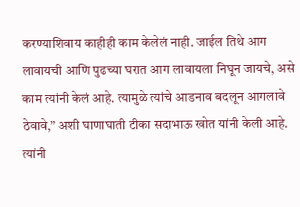करण्याशिवाय काहीही काम केलेलं नाही. जाईल तिथे आग लावायची आणि पुढच्या घरात आग लावायला निघून जायचे, असे काम त्यांनी केलं आहे. त्यामुळे त्यांचे आडनाव बदलून आगलावे ठेवावे,” अशी घाणाघाती टीका सदाभाऊ खोत यांनी केली आहे. त्यांनी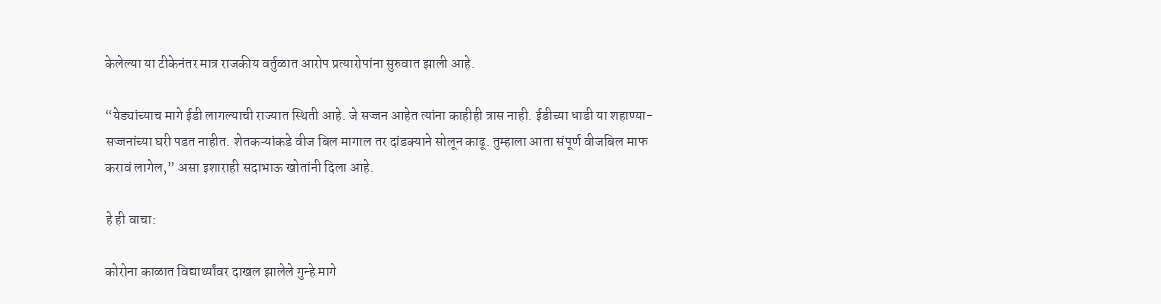केलेल्या या टीकेनंतर मात्र राजकीय वर्तुळात आरोप प्रत्यारोपांना सुरुवात झाली आहे.

“येड्यांच्याच मागे ईडी लागल्याची राज्यात स्थिती आहे. जे सज्जन आहेत त्यांना काहीही त्रास नाही. ईडीच्या धाडी या शहाण्या-सज्जनांच्या घरी पडत नाहीत. शेतकऱ्यांकडे वीज बिल मागाल तर दांडक्याने सोलून काढू. तुम्हाला आता संपूर्ण वीजबिल माफ करावं लागेल,” असा इशाराही सदाभाऊ खोतांनी दिला आहे.

हे ही वाचा:

कोरोना काळात विद्यार्थ्यांवर दाखल झालेले गुन्हे मागे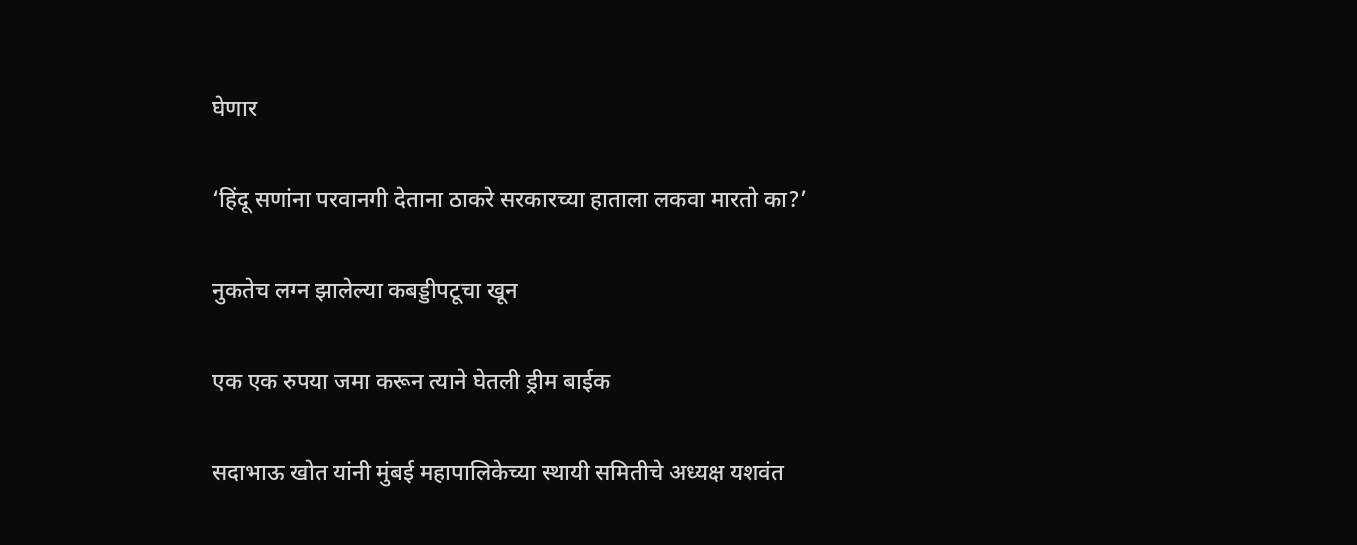घेणार

‘हिंदू सणांना परवानगी देताना ठाकरे सरकारच्या हाताला लकवा मारतो का?’

नुकतेच लग्न झालेल्या कबड्डीपटूचा खून

एक एक रुपया जमा करून त्याने घेतली ड्रीम बाईक

सदाभाऊ खोत यांनी मुंबई महापालिकेच्या स्थायी समितीचे अध्यक्ष यशवंत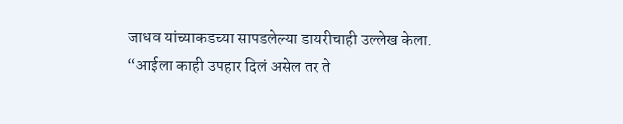जाधव यांच्याकडच्या सापडलेल्या डायरीचाही उल्लेख केला. “आईला काही उपहार दिलं असेल तर ते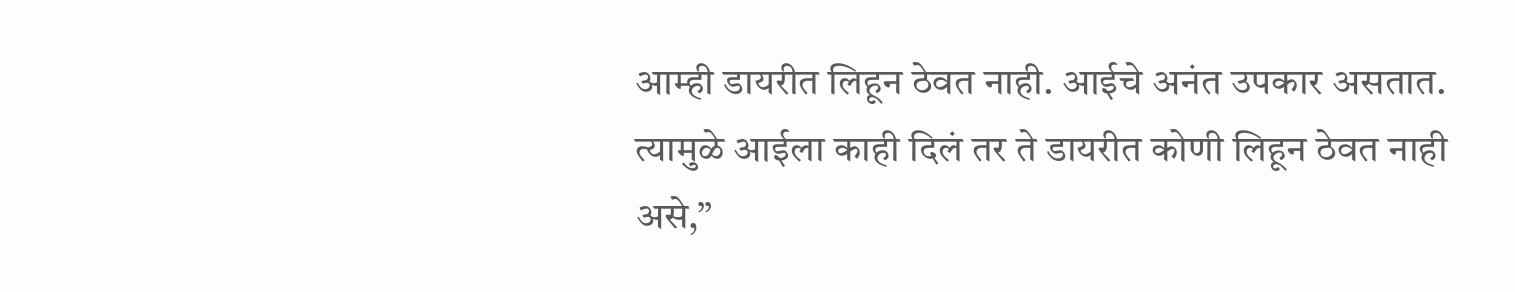आम्ही डायरीत लिहून ठेवत नाही. आईचे अनंत उपकार असतात. त्यामुळे आईला काही दिलं तर ते डायरीत कोणी लिहून ठेवत नाही असे,”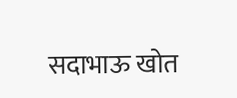सदाभाऊ खोत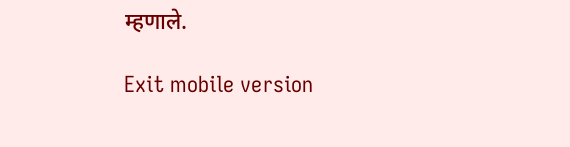म्हणाले.

Exit mobile version